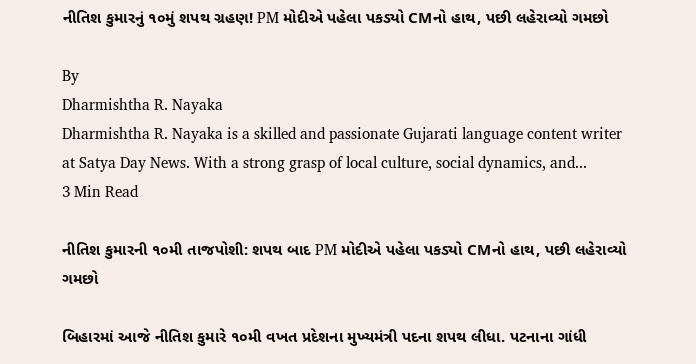નીતિશ કુમારનું ૧૦મું શપથ ગ્રહણ! PM મોદીએ પહેલા પકડ્યો CMનો હાથ, પછી લહેરાવ્યો ગમછો

By
Dharmishtha R. Nayaka
Dharmishtha R. Nayaka is a skilled and passionate Gujarati language content writer at Satya Day News. With a strong grasp of local culture, social dynamics, and...
3 Min Read

નીતિશ કુમારની ૧૦મી તાજપોશી: શપથ બાદ PM મોદીએ પહેલા પકડ્યો CMનો હાથ, પછી લહેરાવ્યો ગમછો

બિહારમાં આજે નીતિશ કુમારે ૧૦મી વખત પ્રદેશના મુખ્યમંત્રી પદના શપથ લીધા. પટનાના ગાંધી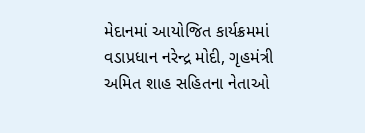મેદાનમાં આયોજિત કાર્યક્રમમાં વડાપ્રધાન નરેન્દ્ર મોદી, ગૃહમંત્રી અમિત શાહ સહિતના નેતાઓ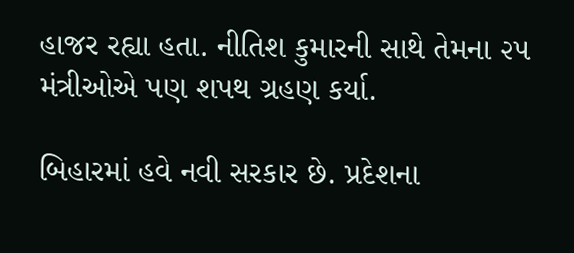હાજર રહ્યા હતા. નીતિશ કુમારની સાથે તેમના ૨૫ મંત્રીઓએ પણ શપથ ગ્રહણ કર્યા.

બિહારમાં હવે નવી સરકાર છે. પ્રદેશના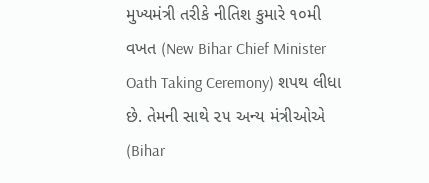મુખ્યમંત્રી તરીકે નીતિશ કુમારે ૧૦મી વખત (New Bihar Chief Minister Oath Taking Ceremony) શપથ લીધા છે. તેમની સાથે ૨૫ અન્ય મંત્રીઓએ (Bihar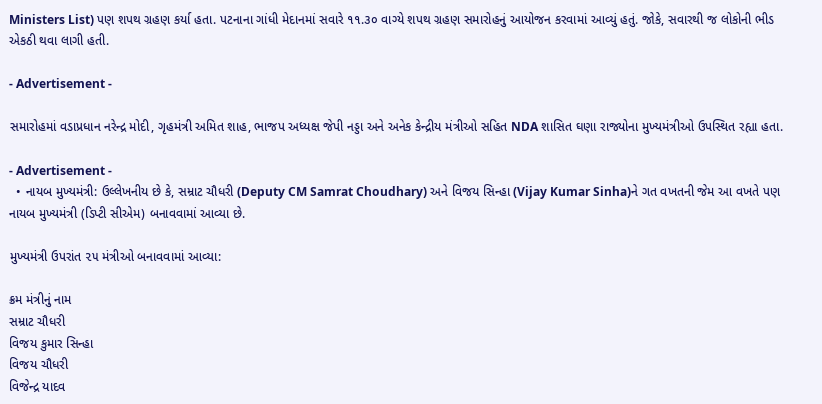Ministers List) પણ શપથ ગ્રહણ કર્યા હતા. પટનાના ગાંધી મેદાનમાં સવારે ૧૧.૩૦ વાગ્યે શપથ ગ્રહણ સમારોહનું આયોજન કરવામાં આવ્યું હતું. જોકે, સવારથી જ લોકોની ભીડ એકઠી થવા લાગી હતી.

- Advertisement -

સમારોહમાં વડાપ્રધાન નરેન્દ્ર મોદી, ગૃહમંત્રી અમિત શાહ, ભાજપ અધ્યક્ષ જેપી નડ્ડા અને અનેક કેન્દ્રીય મંત્રીઓ સહિત NDA શાસિત ઘણા રાજ્યોના મુખ્યમંત્રીઓ ઉપસ્થિત રહ્યા હતા.

- Advertisement -
  • નાયબ મુખ્યમંત્રી: ઉલ્લેખનીય છે કે, સમ્રાટ ચૌધરી (Deputy CM Samrat Choudhary) અને વિજય સિન્હા (Vijay Kumar Sinha)ને ગત વખતની જેમ આ વખતે પણ નાયબ મુખ્યમંત્રી (ડિપ્ટી સીએમ) બનાવવામાં આવ્યા છે.

મુખ્યમંત્રી ઉપરાંત ૨૫ મંત્રીઓ બનાવવામાં આવ્યા:

ક્રમ મંત્રીનું નામ
સમ્રાટ ચૌધરી
વિજય કુમાર સિન્હા
વિજય ચૌધરી
વિજેન્દ્ર યાદવ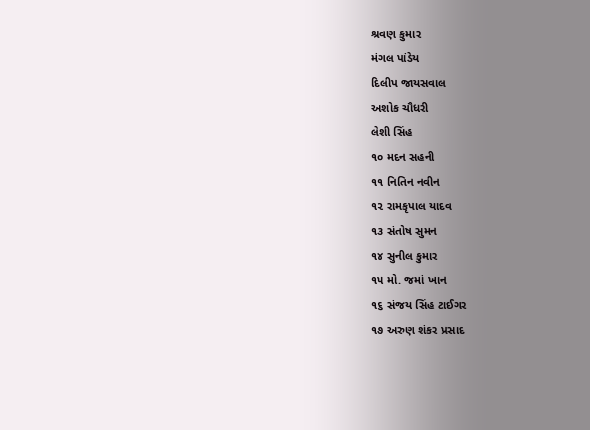શ્રવણ કુમાર
મંગલ પાંડેય
દિલીપ જાયસવાલ
અશોક ચૌધરી
લેશી સિંહ
૧૦ મદન સહની
૧૧ નિતિન નવીન
૧૨ રામકૃપાલ યાદવ
૧૩ સંતોષ સુમન
૧૪ સુનીલ કુમાર
૧૫ મો. જમાં ખાન
૧૬ સંજય સિંહ ટાઈગર
૧૭ અરુણ શંકર પ્રસાદ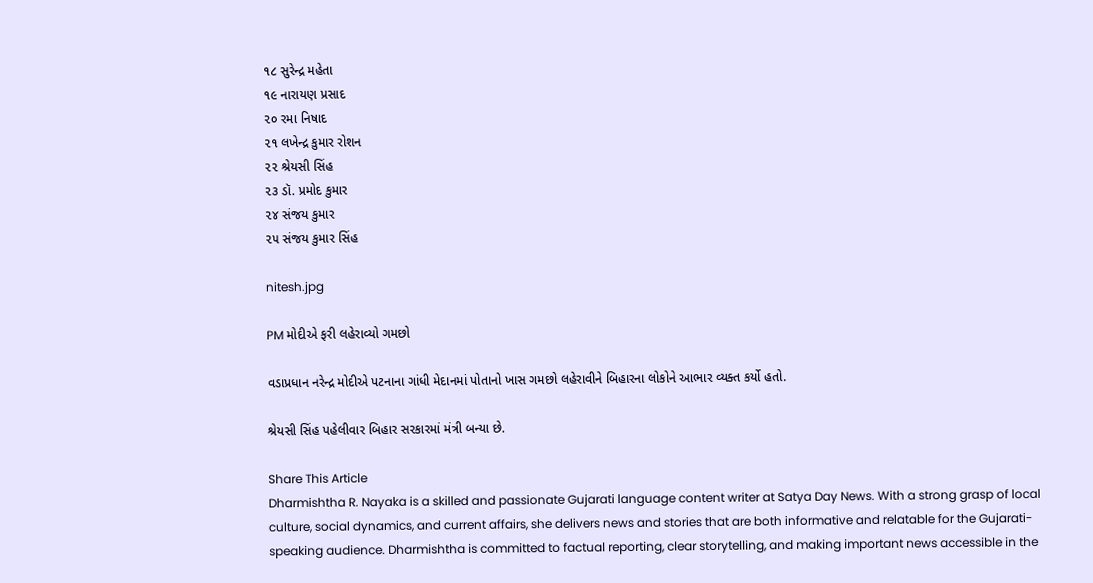૧૮ સુરેન્દ્ર મહેતા
૧૯ નારાયણ પ્રસાદ
૨૦ રમા નિષાદ
૨૧ લખેન્દ્ર કુમાર રોશન
૨૨ શ્રેયસી સિંહ
૨૩ ડૉ. પ્રમોદ કુમાર
૨૪ સંજય કુમાર
૨૫ સંજય કુમાર સિંહ

nitesh.jpg

PM મોદીએ ફરી લહેરાવ્યો ગમછો

વડાપ્રધાન નરેન્દ્ર મોદીએ પટનાના ગાંધી મેદાનમાં પોતાનો ખાસ ગમછો લહેરાવીને બિહારના લોકોને આભાર વ્યક્ત કર્યો હતો.

શ્રેયસી સિંહ પહેલીવાર બિહાર સરકારમાં મંત્રી બન્યા છે.

Share This Article
Dharmishtha R. Nayaka is a skilled and passionate Gujarati language content writer at Satya Day News. With a strong grasp of local culture, social dynamics, and current affairs, she delivers news and stories that are both informative and relatable for the Gujarati-speaking audience. Dharmishtha is committed to factual reporting, clear storytelling, and making important news accessible in the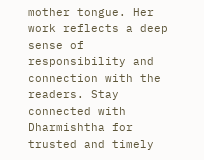mother tongue. Her work reflects a deep sense of responsibility and connection with the readers. Stay connected with Dharmishtha for trusted and timely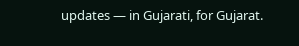updates — in Gujarati, for Gujarat.